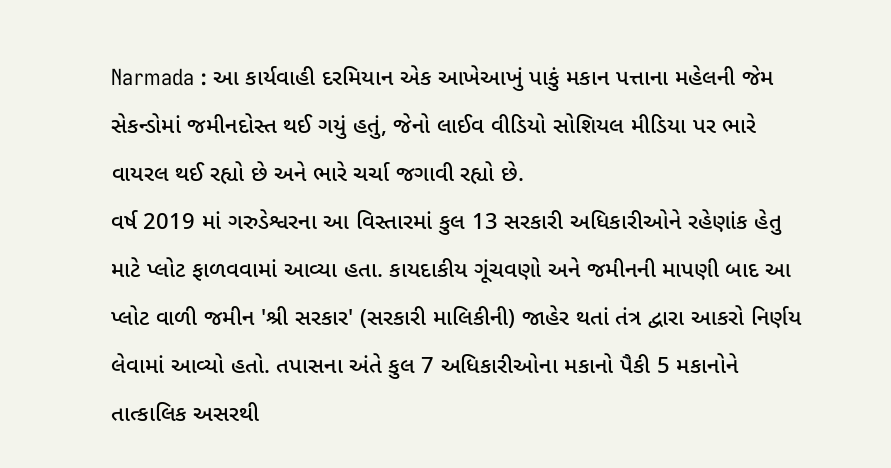Narmada : આ કાર્યવાહી દરમિયાન એક આખેઆખું પાકું મકાન પત્તાના મહેલની જેમ સેકન્ડોમાં જમીનદોસ્ત થઈ ગયું હતું, જેનો લાઈવ વીડિયો સોશિયલ મીડિયા પર ભારે વાયરલ થઈ રહ્યો છે અને ભારે ચર્ચા જગાવી રહ્યો છે.
વર્ષ 2019 માં ગરુડેશ્વરના આ વિસ્તારમાં કુલ 13 સરકારી અધિકારીઓને રહેણાંક હેતુ માટે પ્લોટ ફાળવવામાં આવ્યા હતા. કાયદાકીય ગૂંચવણો અને જમીનની માપણી બાદ આ પ્લોટ વાળી જમીન 'શ્રી સરકાર' (સરકારી માલિકીની) જાહેર થતાં તંત્ર દ્વારા આકરો નિર્ણય લેવામાં આવ્યો હતો. તપાસના અંતે કુલ 7 અધિકારીઓના મકાનો પૈકી 5 મકાનોને તાત્કાલિક અસરથી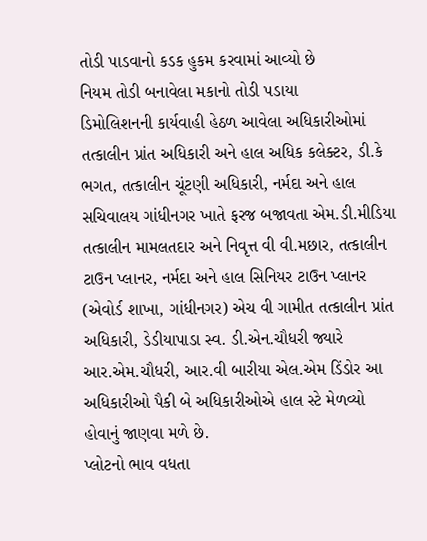તોડી પાડવાનો કડક હુકમ કરવામાં આવ્યો છે
નિયમ તોડી બનાવેલા મકાનો તોડી પડાયા
ડિમોલિશનની કાર્યવાહી હેઠળ આવેલા અધિકારીઓમાં તત્કાલીન પ્રાંત અધિકારી અને હાલ અધિક કલેક્ટર, ડી.કે ભગત, તત્કાલીન ચૂંટણી અધિકારી, નર્મદા અને હાલ સચિવાલય ગાંધીનગર ખાતે ફરજ બજાવતા એમ.ડી.મીડિયા તત્કાલીન મામલતદાર અને નિવૃત્ત વી વી.મછાર, તત્કાલીન ટાઉન પ્લાનર, નર્મદા અને હાલ સિનિયર ટાઉન પ્લાનર (એવોર્ડ શાખા, ગાંધીનગર) એચ વી ગામીત તત્કાલીન પ્રાંત અધિકારી, ડેડીયાપાડા સ્વ. ડી.એન.ચૌધરી જ્યારે આર.એમ.ચૌધરી, આર.વી બારીયા એલ.એમ ડિંડોર આ અધિકારીઓ પૈકી બે અધિકારીઓએ હાલ સ્ટે મેળવ્યો હોવાનું જાણવા મળે છે.
પ્લોટનો ભાવ વધતા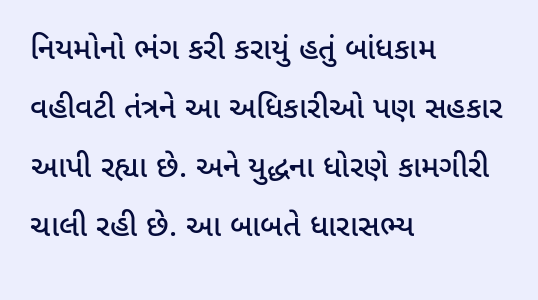નિયમોનો ભંગ કરી કરાયું હતું બાંધકામ
વહીવટી તંત્રને આ અધિકારીઓ પણ સહકાર આપી રહ્યા છે. અને યુદ્ધના ધોરણે કામગીરી ચાલી રહી છે. આ બાબતે ધારાસભ્ય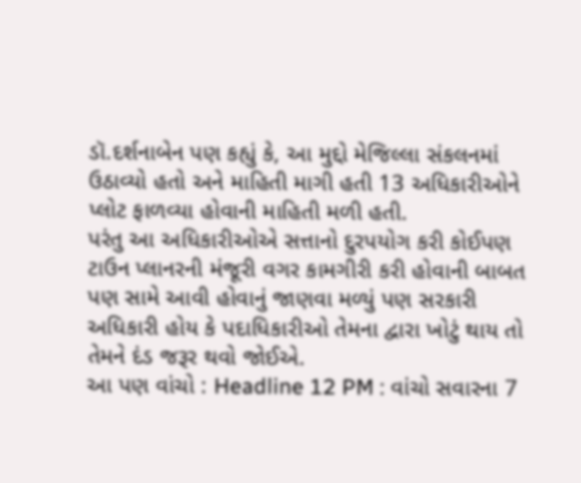ડૉ.દર્શનાબેન પણ કહ્યું કે, આ મુદ્દો મેજિલ્લા સંકલનમાં ઉઠાવ્યો હતો અને માહિતી માગી હતી 13 અધિકારીઓને પ્લોટ ફાળવ્યા હોવાની માહિતી મળી હતી.
પરંતુ આ અધિકારીઓએ સત્તાનો દુરપયોગ કરી કોઈપણ ટાઉન પ્લાનરની મંજૂરી વગર કામગીરી કરી હોવાની બાબત પણ સામે આવી હોવાનું જાણવા મળ્યું પણ સરકારી અધિકારી હોય કે પદાધિકારીઓ તેમના દ્વારા ખોટું થાય તો તેમને દંડ જરૂર થવો જોઈએ.
આ પણ વાંચો : Headline 12 PM : વાંચો સવારના 7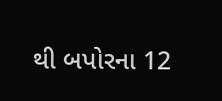થી બપોરના 12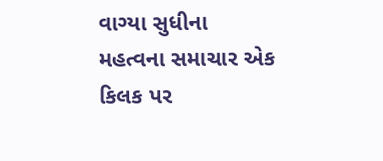વાગ્યા સુધીના મહત્વના સમાચાર એક કિલક પર